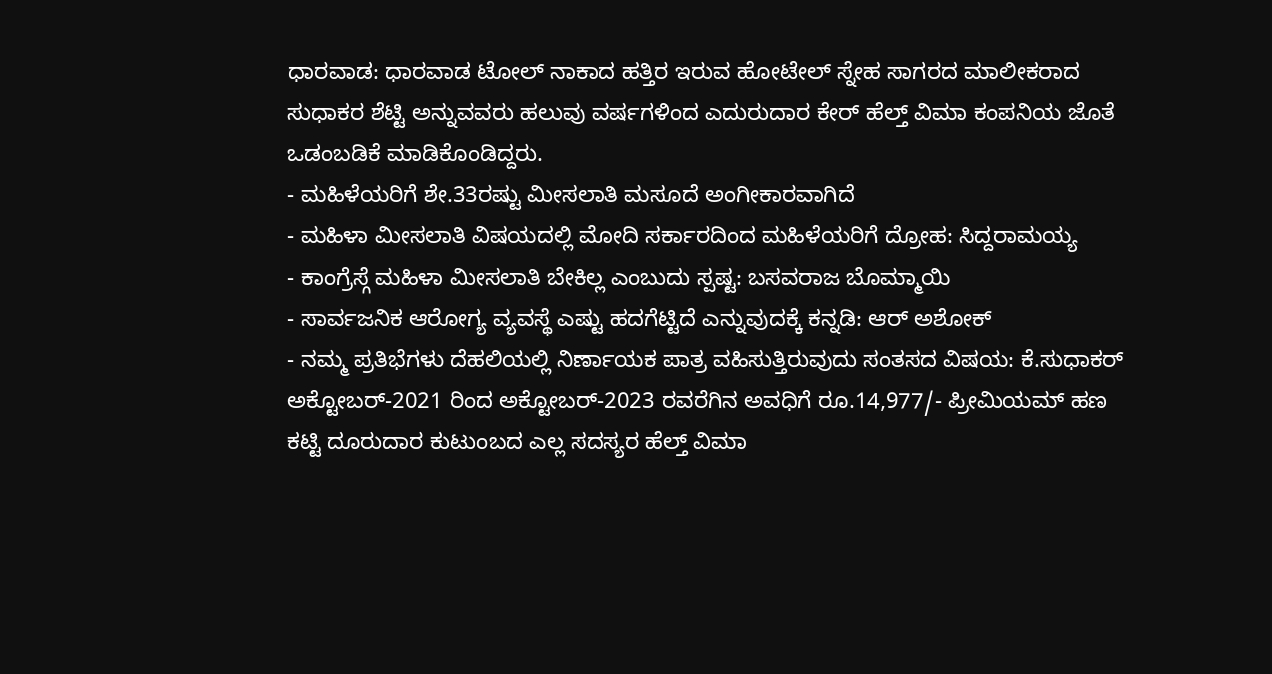ಧಾರವಾಡ: ಧಾರವಾಡ ಟೋಲ್ ನಾಕಾದ ಹತ್ತಿರ ಇರುವ ಹೋಟೇಲ್ ಸ್ನೇಹ ಸಾಗರದ ಮಾಲೀಕರಾದ ಸುಧಾಕರ ಶೆಟ್ಟಿ ಅನ್ನುವವರು ಹಲುವು ವರ್ಷಗಳಿಂದ ಎದುರುದಾರ ಕೇರ್ ಹೆಲ್ತ್ ವಿಮಾ ಕಂಪನಿಯ ಜೊತೆ ಒಡಂಬಡಿಕೆ ಮಾಡಿಕೊಂಡಿದ್ದರು.
- ಮಹಿಳೆಯರಿಗೆ ಶೇ.33ರಷ್ಟು ಮೀಸಲಾತಿ ಮಸೂದೆ ಅಂಗೀಕಾರವಾಗಿದೆ
- ಮಹಿಳಾ ಮೀಸಲಾತಿ ವಿಷಯದಲ್ಲಿ ಮೋದಿ ಸರ್ಕಾರದಿಂದ ಮಹಿಳೆಯರಿಗೆ ದ್ರೋಹ: ಸಿದ್ದರಾಮಯ್ಯ
- ಕಾಂಗ್ರೆಸ್ಗೆ ಮಹಿಳಾ ಮೀಸಲಾತಿ ಬೇಕಿಲ್ಲ ಎಂಬುದು ಸ್ಪಷ್ಟ: ಬಸವರಾಜ ಬೊಮ್ಮಾಯಿ
- ಸಾರ್ವಜನಿಕ ಆರೋಗ್ಯ ವ್ಯವಸ್ಥೆ ಎಷ್ಟು ಹದಗೆಟ್ಟಿದೆ ಎನ್ನುವುದಕ್ಕೆ ಕನ್ನಡಿ: ಆರ್ ಅಶೋಕ್
- ನಮ್ಮ ಪ್ರತಿಭೆಗಳು ದೆಹಲಿಯಲ್ಲಿ ನಿರ್ಣಾಯಕ ಪಾತ್ರ ವಹಿಸುತ್ತಿರುವುದು ಸಂತಸದ ವಿಷಯ: ಕೆ.ಸುಧಾಕರ್
ಅಕ್ಟೋಬರ್-2021 ರಿಂದ ಅಕ್ಟೋಬರ್-2023 ರವರೆಗಿನ ಅವಧಿಗೆ ರೂ.14,977/- ಪ್ರೀಮಿಯಮ್ ಹಣ ಕಟ್ಟಿ ದೂರುದಾರ ಕುಟುಂಬದ ಎಲ್ಲ ಸದಸ್ಯರ ಹೆಲ್ತ್ ವಿಮಾ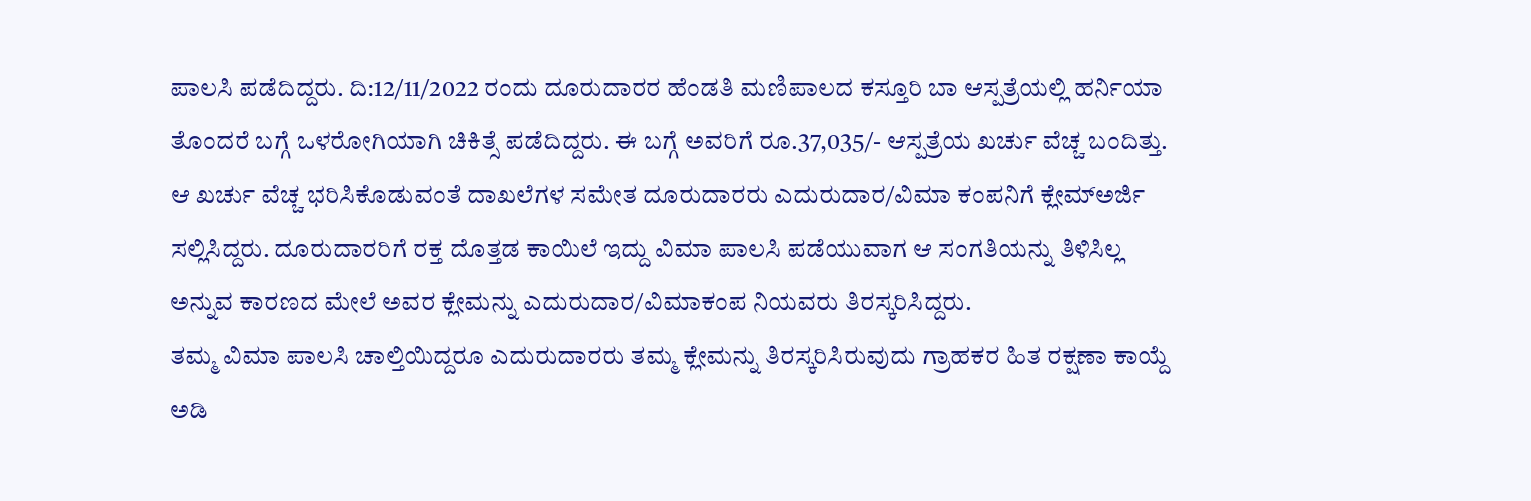ಪಾಲಸಿ ಪಡೆದಿದ್ದರು. ದಿ:12/11/2022 ರಂದು ದೂರುದಾರರ ಹೆಂಡತಿ ಮಣಿಪಾಲದ ಕಸ್ತೂರಿ ಬಾ ಆಸ್ಪತ್ರೆಯಲ್ಲಿ ಹರ್ನಿಯಾ ತೊಂದರೆ ಬಗ್ಗೆ ಒಳರೋಗಿಯಾಗಿ ಚಿಕಿತ್ಸೆ ಪಡೆದಿದ್ದರು. ಈ ಬಗ್ಗೆ ಅವರಿಗೆ ರೂ.37,035/- ಆಸ್ಪತ್ರೆಯ ಖರ್ಚು ವೆಚ್ಚ ಬಂದಿತ್ತು. ಆ ಖರ್ಚು ವೆಚ್ಚ ಭರಿಸಿಕೊಡುವಂತೆ ದಾಖಲೆಗಳ ಸಮೇತ ದೂರುದಾರರು ಎದುರುದಾರ/ವಿಮಾ ಕಂಪನಿಗೆ ಕ್ಲೇಮ್ಅರ್ಜಿ ಸಲ್ಲಿಸಿದ್ದರು. ದೂರುದಾರರಿಗೆ ರಕ್ತ ದೊತ್ತಡ ಕಾಯಿಲೆ ಇದ್ದು ವಿಮಾ ಪಾಲಸಿ ಪಡೆಯುವಾಗ ಆ ಸಂಗತಿಯನ್ನು ತಿಳಿಸಿಲ್ಲ ಅನ್ನುವ ಕಾರಣದ ಮೇಲೆ ಅವರ ಕ್ಲೇಮನ್ನು ಎದುರುದಾರ/ವಿಮಾಕಂಪ ನಿಯವರು ತಿರಸ್ಕರಿಸಿದ್ದರು.
ತಮ್ಮ ವಿಮಾ ಪಾಲಸಿ ಚಾಲ್ತಿಯಿದ್ದರೂ ಎದುರುದಾರರು ತಮ್ಮ ಕ್ಲೇಮನ್ನು ತಿರಸ್ಕರಿಸಿರುವುದು ಗ್ರಾಹಕರ ಹಿತ ರಕ್ಷಣಾ ಕಾಯ್ದೆ ಅಡಿ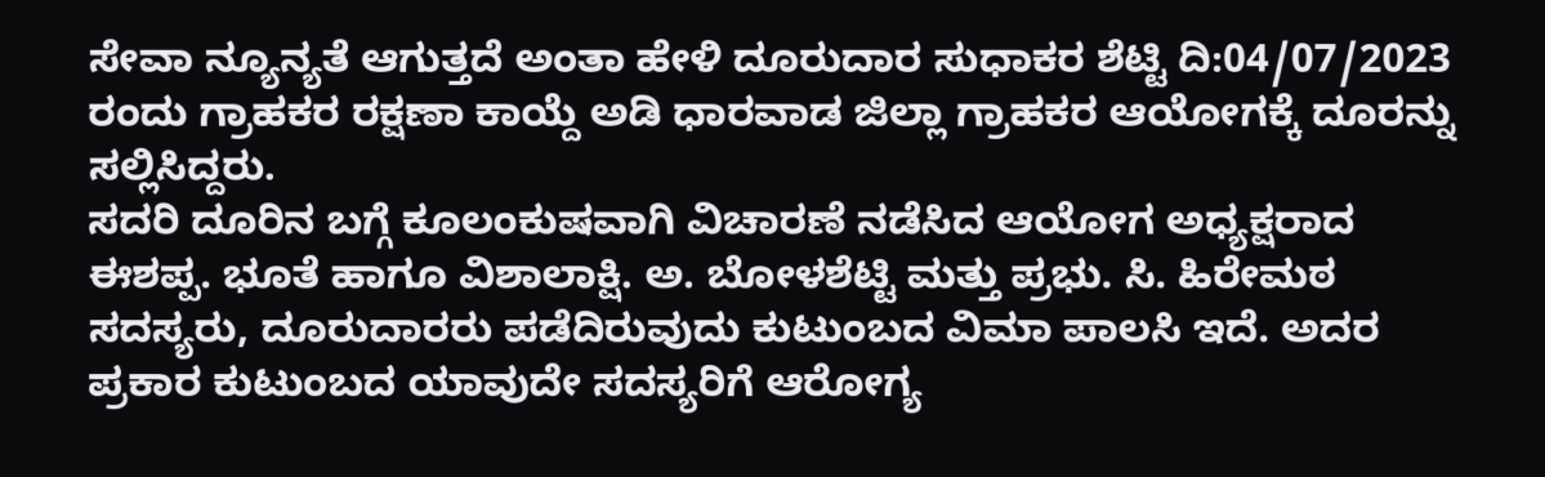ಸೇವಾ ನ್ಯೂನ್ಯತೆ ಆಗುತ್ತದೆ ಅಂತಾ ಹೇಳಿ ದೂರುದಾರ ಸುಧಾಕರ ಶೆಟ್ಟಿ ದಿ:04/07/2023 ರಂದು ಗ್ರಾಹಕರ ರಕ್ಷಣಾ ಕಾಯ್ದೆ ಅಡಿ ಧಾರವಾಡ ಜಿಲ್ಲಾ ಗ್ರಾಹಕರ ಆಯೋಗಕ್ಕೆ ದೂರನ್ನು ಸಲ್ಲಿಸಿದ್ದರು.
ಸದರಿ ದೂರಿನ ಬಗ್ಗೆ ಕೂಲಂಕುಷವಾಗಿ ವಿಚಾರಣೆ ನಡೆಸಿದ ಆಯೋಗ ಅಧ್ಯಕ್ಷರಾದ ಈಶಪ್ಪ. ಭೂತೆ ಹಾಗೂ ವಿಶಾಲಾಕ್ಷಿ. ಅ. ಬೋಳಶೆಟ್ಟಿ ಮತ್ತು ಪ್ರಭು. ಸಿ. ಹಿರೇಮಠ ಸದಸ್ಯರು, ದೂರುದಾರರು ಪಡೆದಿರುವುದು ಕುಟುಂಬದ ವಿಮಾ ಪಾಲಸಿ ಇದೆ. ಅದರ ಪ್ರಕಾರ ಕುಟುಂಬದ ಯಾವುದೇ ಸದಸ್ಯರಿಗೆ ಆರೋಗ್ಯ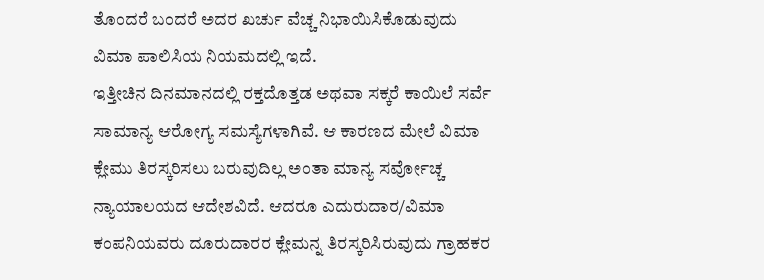ತೊಂದರೆ ಬಂದರೆ ಅದರ ಖರ್ಚು ವೆಚ್ಚ ನಿಭಾಯಿಸಿಕೊಡುವುದು ವಿಮಾ ಪಾಲಿಸಿಯ ನಿಯಮದಲ್ಲಿ ಇದೆ.
ಇತ್ತೀಚಿನ ದಿನಮಾನದಲ್ಲಿ ರಕ್ತದೊತ್ತಡ ಅಥವಾ ಸಕ್ಕರೆ ಕಾಯಿಲೆ ಸರ್ವೆ ಸಾಮಾನ್ಯ ಆರೋಗ್ಯ ಸಮಸ್ಯೆಗಳಾಗಿವೆ. ಆ ಕಾರಣದ ಮೇಲೆ ವಿಮಾ ಕ್ಲೇಮು ತಿರಸ್ಕರಿಸಲು ಬರುವುದಿಲ್ಲ ಅಂತಾ ಮಾನ್ಯ ಸರ್ವೋಚ್ಚ ನ್ಯಾಯಾಲಯದ ಆದೇಶವಿದೆ. ಆದರೂ ಎದುರುದಾರ/ವಿಮಾ ಕಂಪನಿಯವರು ದೂರುದಾರರ ಕ್ಲೇಮನ್ನ ತಿರಸ್ಕರಿಸಿರುವುದು ಗ್ರಾಹಕರ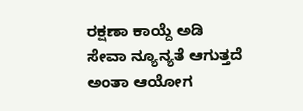ರಕ್ಷಣಾ ಕಾಯ್ದೆ ಅಡಿ ಸೇವಾ ನ್ಯೂನ್ಯತೆ ಆಗುತ್ತದೆ ಅಂತಾ ಆಯೋಗ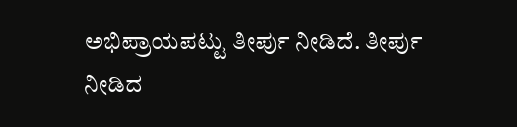ಅಭಿಪ್ರಾಯಪಟ್ಟು ತೀರ್ಪು ನೀಡಿದೆ. ತೀರ್ಪು ನೀಡಿದ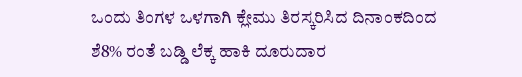ಒಂದು ತಿಂಗಳ ಒಳಗಾಗಿ ಕ್ಲೇಮು ತಿರಸ್ಕರಿಸಿದ ದಿನಾಂಕದಿಂದ ಶೆ8% ರಂತೆ ಬಡ್ಡಿ ಲೆಕ್ಕ ಹಾಕಿ ದೂರುದಾರ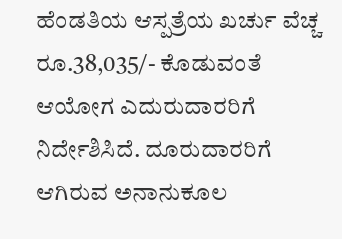ಹೆಂಡತಿಯ ಆಸ್ಪತ್ರೆಯ ಖರ್ಚು ವೆಚ್ಚ ರೂ.38,035/- ಕೊಡುವಂತೆ ಆಯೋಗ ಎದುರುದಾರರಿಗೆ ನಿರ್ದೇಶಿಸಿದೆ. ದೂರುದಾರರಿಗೆ ಆಗಿರುವ ಅನಾನುಕೂಲ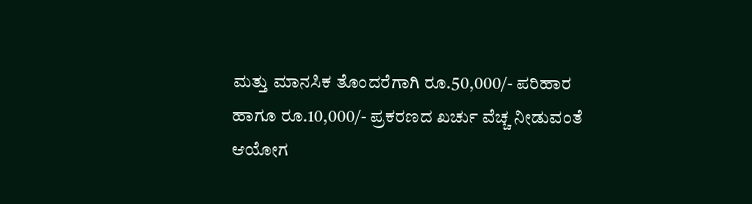ಮತ್ತು ಮಾನಸಿಕ ತೊಂದರೆಗಾಗಿ ರೂ.50,000/- ಪರಿಹಾರ ಹಾಗೂ ರೂ.10,000/- ಪ್ರಕರಣದ ಖರ್ಚು ವೆಚ್ಚ ನೀಡುವಂತೆ ಆಯೋಗ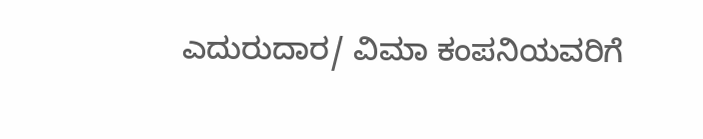ಎದುರುದಾರ/ ವಿಮಾ ಕಂಪನಿಯವರಿಗೆ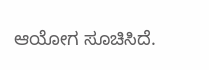ಆಯೋಗ ಸೂಚಿಸಿದೆ.